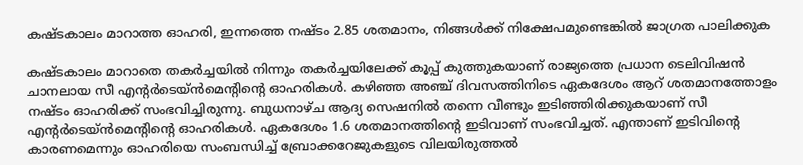കഷ്ടകാലം മാറാത്ത ഓഹരി, ഇന്നത്തെ നഷ്ടം 2.85 ശതമാനം, നിങ്ങൾക്ക് നിക്ഷേപമുണ്ടെങ്കിൽ ജാഗ്രത പാലിക്കുക

കഷ്ടകാലം മാറാതെ തകർച്ചയിൽ നിന്നും തകർച്ചയിലേക്ക് കൂപ്പ് കുത്തുകയാണ് രാജ്യത്തെ പ്രധാന ടെലിവിഷൻ ചാനലായ സീ എൻ്റർടെയ്ൻമെൻ്റിൻ്റെ ഓഹരികൾ. കഴിഞ്ഞ അഞ്ച് ദിവസത്തിനിടെ ഏകദേശം ആറ് ശതമാനത്തോളം നഷ്ടം ഓഹരിക്ക് സംഭവിച്ചിരുന്നു. ബുധനാഴ്ച ആദ്യ സെഷനിൽ തന്നെ വീണ്ടും ഇടിഞ്ഞിരിക്കുകയാണ് സീ എൻ്റർടെയ്ൻമെൻ്റിൻ്റെ ഓഹരികൾ. ഏകദേശം 1.6 ശതമാനത്തിന്‍റെ ഇടിവാണ് സംഭവിച്ചത്. എന്താണ് ഇടിവിന്‍റെ കാരണമെന്നും ഓഹരിയെ സംബന്ധിച്ച് ബ്രോക്കറേജുകളുടെ വിലയിരുത്തൽ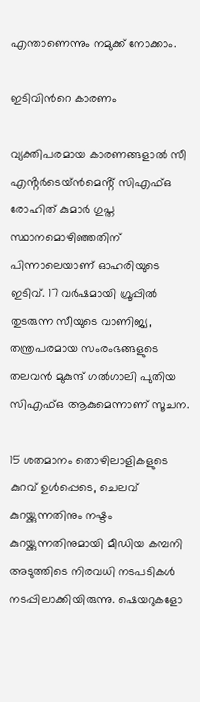എന്താണെന്നും നമുക്ക് നോക്കാം.

ഇടിവിന്‍റെ കാരണം

വ്യക്തിപരമായ കാരണങ്ങളാൽ സീ എൻ്റർടെയ്ൻമെൻ്റ് സിഎഫ്ഒ രോഹിത് കുമാർ ഗുപ്ത സ്ഥാനമൊഴിഞ്ഞതിന് പിന്നാലെയാണ് ഓഹരിയുടെ ഇടിവ്. 17 വർഷമായി ഗ്രൂപ്പിൽ തുടരുന്ന സീയുടെ വാണിജ്യ, തന്ത്രപരമായ സംരംഭങ്ങളുടെ തലവൻ മുകുന്ദ് ഗൽഗാലി പുതിയ സിഎഫ്ഒ ആകുമെന്നാണ് സൂചന.

15 ശതമാനം തൊഴിലാളികളുടെ കുറവ് ഉൾപ്പെടെ, ചെലവ് കുറയ്ക്കുന്നതിനും നഷ്ടം കുറയ്ക്കുന്നതിനുമായി മീഡിയ കമ്പനി അടുത്തിടെ നിരവധി നടപടികൾ നടപ്പിലാക്കിയിരുന്നു. ഷെയറുകളോ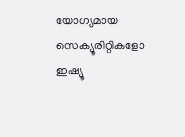യോഗ്യമായ സെക്യൂരിറ്റികളോ ഇഷ്യൂ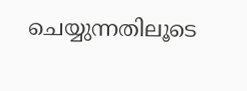ചെയ്യുന്നതിലൂടെ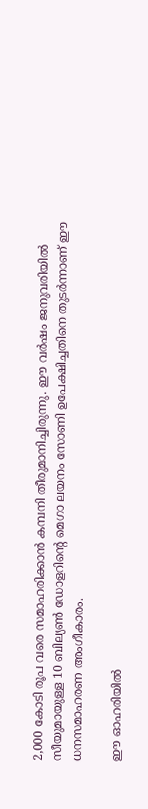2,000 കോടി രൂപ വരെ സമാഹരിക്കാൻ കമ്പനി തീരുമാനിച്ചിരുന്നു. ഈ വർഷം ജനുവരിയിൽ സീയുമായുള്ള 10 ബില്യൺ ഡോളറിൻ്റെ മെഗാ ലയനം സോണി ഉപേക്ഷിച്ചതിനെ തുടർന്നാണ് ഈ ധനസമാഹരണ അംഗീകാരം.

ഈ ഓഹരിയിൽ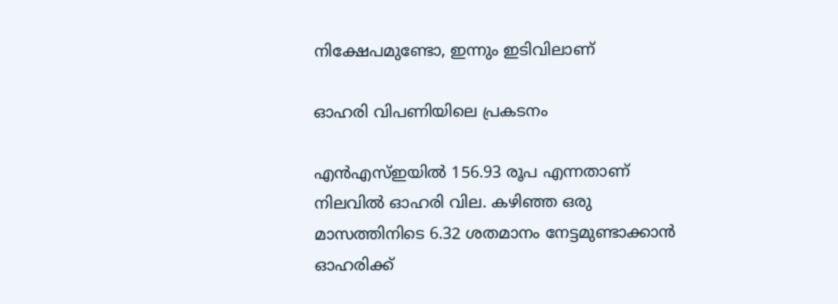നിക്ഷേപമുണ്ടോ, ഇന്നും ഇടിവിലാണ്

ഓഹരി വിപണിയിലെ പ്രകടനം

എൻഎസ്ഇയിൽ 156.93 രൂപ എന്നതാണ് നിലവിൽ ഓഹരി വില. കഴിഞ്ഞ ഒരു മാസത്തിനിടെ 6.32 ശതമാനം നേട്ടമുണ്ടാക്കാൻ ഓഹരിക്ക്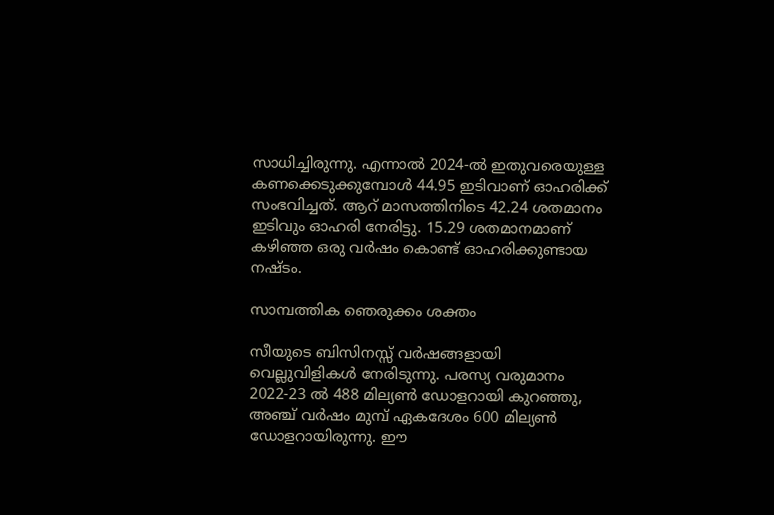സാധിച്ചിരുന്നു. എന്നാൽ 2024-ൽ ഇതുവരെയുള്ള കണക്കെടുക്കുമ്പോൾ 44.95 ഇടിവാണ് ഓഹരിക്ക് സംഭവിച്ചത്. ആറ് മാസത്തിനിടെ 42.24 ശതമാനം ഇടിവും ഓഹരി നേരിട്ടു. 15.29 ശതമാനമാണ് കഴിഞ്ഞ ഒരു വർഷം കൊണ്ട് ഓഹരിക്കുണ്ടായ നഷ്ടം.

സാമ്പത്തിക ഞെരുക്കം ശക്തം

സീയുടെ ബിസിനസ്സ് വർഷങ്ങളായി വെല്ലുവിളികൾ നേരിടുന്നു. പരസ്യ വരുമാനം 2022-23 ൽ 488 മില്യൺ ഡോളറായി കുറഞ്ഞു, അഞ്ച് വർഷം മുമ്പ് ഏകദേശം 600 മില്യൺ ഡോളറായിരുന്നു. ഈ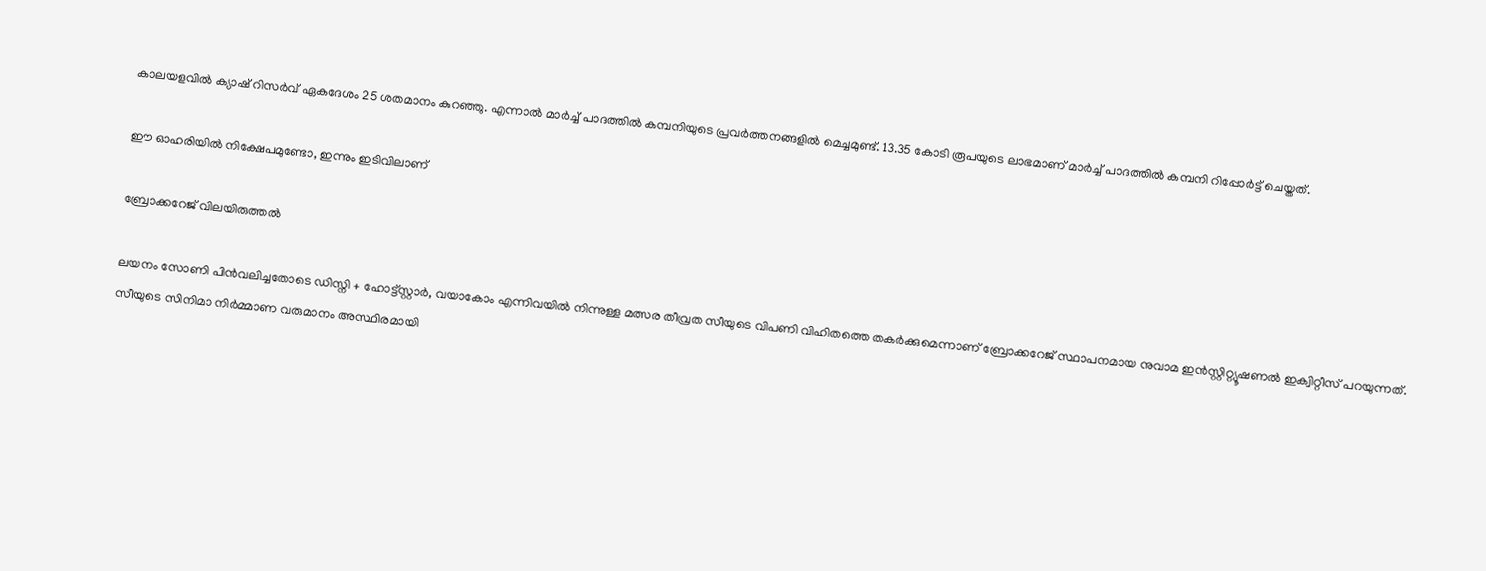കാലയളവിൽ ക്യാഷ് റിസർവ് ഏകദേശം 25 ശതമാനം കുറഞ്ഞു. എന്നാൽ മാർച്ച് പാദത്തിൽ കമ്പനിയുടെ പ്രവർത്തനങ്ങളിൽ മെച്ചമുണ്ട്. 13.35 കോടി രൂപയുടെ ലാഭമാണ് മാർച്ച് പാദത്തിൽ കമ്പനി റിപ്പോർട്ട് ചെയ്തത്.

ഈ ഓഹരിയിൽ നിക്ഷേപമുണ്ടോ, ഇന്നും ഇടിവിലാണ്

ബ്രോക്കറേജ് വിലയിരുത്തൽ

ലയനം സോണി പിൻവലിച്ചതോടെ ഡിസ്നി + ഹോട്ട്‌സ്റ്റാർ, വയാകോം എന്നിവയിൽ നിന്നുള്ള മത്സര തീവ്രത സീയുടെ വിപണി വിഹിതത്തെ തകർക്കുമെന്നാണ് ബ്രോക്കറേജ് സ്ഥാപനമായ നുവാമ ഇൻസ്റ്റിറ്റ്യൂഷണൽ ഇക്വിറ്റീസ് പറയുന്നത്. സീയുടെ സിനിമാ നിർമ്മാണ വരുമാനം അസ്ഥിരമായി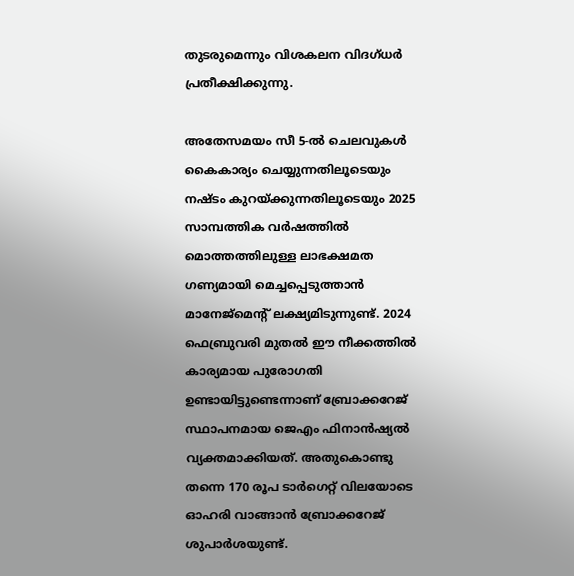തുടരുമെന്നും വിശകലന വിദഗ്ധർ പ്രതീക്ഷിക്കുന്നു.

അതേസമയം സീ 5-ൽ ചെലവുകൾ കൈകാര്യം ചെയ്യുന്നതിലൂടെയും നഷ്ടം കുറയ്ക്കുന്നതിലൂടെയും 2025 സാമ്പത്തിക വർഷത്തിൽ മൊത്തത്തിലുള്ള ലാഭക്ഷമത ഗണ്യമായി മെച്ചപ്പെടുത്താൻ മാനേജ്മെൻ്റ് ലക്ഷ്യമിടുന്നുണ്ട്. 2024 ഫെബ്രുവരി മുതൽ ഈ നീക്കത്തിൽ കാര്യമായ പുരോഗതി ഉണ്ടായിട്ടുണ്ടെന്നാണ് ബ്രോക്കറേജ് സ്ഥാപനമായ ജെഎം ഫിനാൻഷ്യൽ വ്യക്തമാക്കിയത്. അതുകൊണ്ടു തന്നെ 170 രൂപ ടാർഗെറ്റ് വിലയോടെ ഓഹരി വാങ്ങാൻ ബ്രോക്കറേജ് ശുപാർശയുണ്ട്.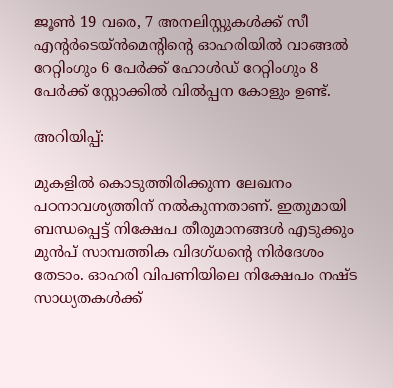ജൂൺ 19 വരെ, 7 അനലിസ്റ്റുകൾക്ക് സീ എൻ്റർടെയ്ൻമെൻ്റിൻ്റെ ഓഹരിയിൽ വാങ്ങൽ റേറ്റിംഗും 6 പേർക്ക് ഹോൾഡ് റേറ്റിംഗും 8 പേർക്ക് സ്റ്റോക്കിൽ വിൽപ്പന കോളും ഉണ്ട്.

അറിയിപ്പ്:

മുകളില്‍ കൊടുത്തിരിക്കുന്ന ലേഖനം പഠനാവശ്യത്തിന് നൽകുന്നതാണ്. ഇതുമായി ബന്ധപ്പെട്ട് നിക്ഷേപ തീരുമാനങ്ങള്‍ എടുക്കും മുന്‍പ് സാമ്പത്തിക വിദഗ്ധന്റെ നിര്‍ദേശം തേടാം. ഓഹരി വിപണിയിലെ നിക്ഷേപം നഷ്ട സാധ്യതകള്‍ക്ക്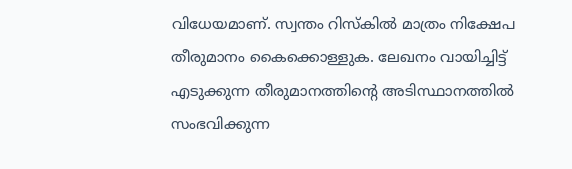വിധേയമാണ്. സ്വന്തം റിസ്‌കില്‍ മാത്രം നിക്ഷേപ തീരുമാനം കൈക്കൊള്ളുക. ലേഖനം വായിച്ചിട്ട് എടുക്കുന്ന തീരുമാനത്തിന്റെ അടിസ്ഥാനത്തില്‍ സംഭവിക്കുന്ന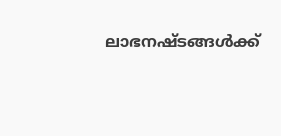ലാഭനഷ്ടങ്ങള്‍ക്ക്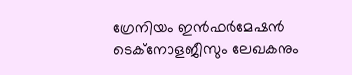ഗ്രേനിയം ഇന്‍ഫര്‍മേഷന്‍ ടെക്നോളജീസും ലേഖകനും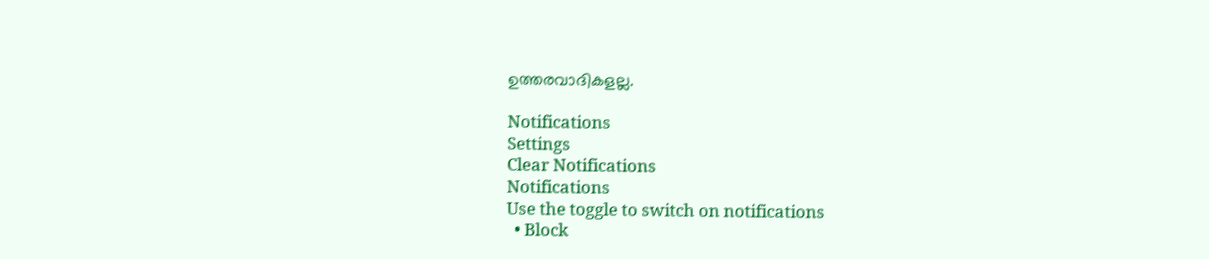ഉത്തരവാദികളല്ല.

Notifications
Settings
Clear Notifications
Notifications
Use the toggle to switch on notifications
  • Block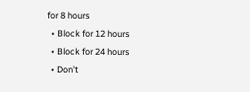for 8 hours
  • Block for 12 hours
  • Block for 24 hours
  • Don't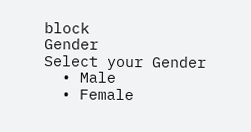block
Gender
Select your Gender
  • Male
  • Female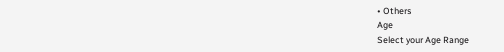• Others
Age
Select your Age Range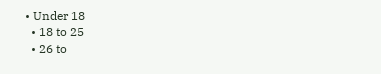• Under 18
  • 18 to 25
  • 26 to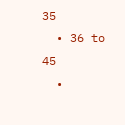35
  • 36 to 45
  •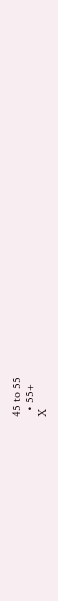45 to 55
  • 55+
X